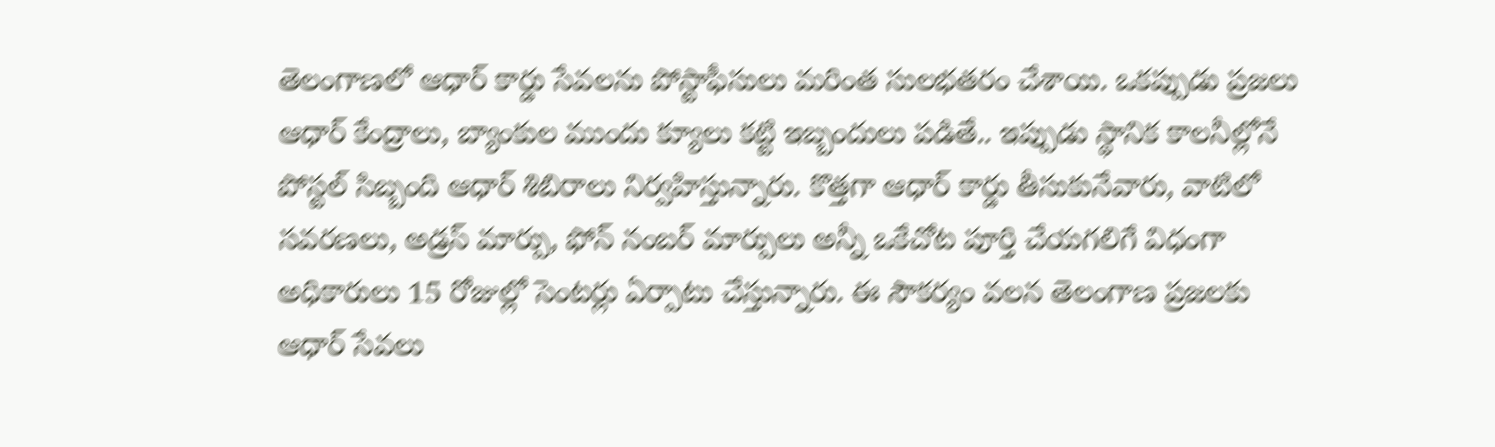తెలంగాణలో ఆధార్ కార్డు సేవలను పోస్టాఫీసులు మరింత సులభతరం చేశాయి. ఒకప్పుడు ప్రజలు ఆధార్ కేంద్రాలు, బ్యాంకుల ముందు క్యూలు కట్టి ఇబ్బందులు పడితే.. ఇప్పుడు స్థానిక కాలనీల్లోనే పోస్టల్ సిబ్బంది ఆధార్ శిబిరాలు నిర్వహిస్తున్నారు. కొత్తగా ఆధార్ కార్డు తీసుకునేవారు, వాటిలో సవరణలు, అడ్రస్ మార్పు, ఫోన్ నంబర్ మార్పులు అన్నీ ఒకేచోట పూర్తి చేయగలిగే విధంగా అధికారులు 15 రోజుల్లో సెంటర్లు ఏర్పాటు చేస్తున్నారు. ఈ సౌకర్యం వలన తెలంగాణ ప్రజలకు ఆధార్ సేవలు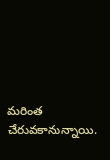మరింత చేరువకానున్నాయి.